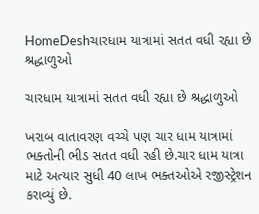HomeDeshચારધામ યાત્રામાં સતત વધી રહ્યા છે શ્રદ્ધાળુઓ

ચારધામ યાત્રામાં સતત વધી રહ્યા છે શ્રદ્ધાળુઓ

ખરાબ વાતાવરણ વચ્ચે પણ ચાર ધામ યાત્રામાં ભક્તોની ભીડ સતત વધી રહી છે.ચાર ધામ યાત્રા માટે અત્યાર સુધી 40 લાખ ભક્તઓએ રજીસ્ટ્રેશન કરાવ્યું છે.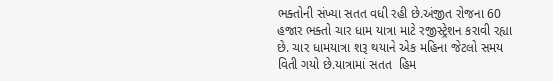ભક્તોની સંખ્યા સતત વધી રહી છે.અંજીત રોજના 60 હજાર ભક્તો ચાર ધામ યાત્રા માટે રજીસ્ટ્રેશન કરાવી રહ્યા છે. ચાર ધામયાત્રા શરૂ થયાને એક મહિના જેટલો સમય વિતી ગયો છે.યાત્રામાં સતત  હિમ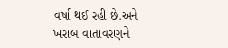વર્ષા થઈ રહી છે.અને ખરાબ વાતાવરણને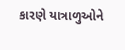કારણે યાત્રાળુઓને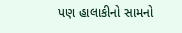પણ હાલાકીનો સામનો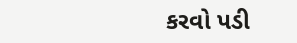કરવો પડી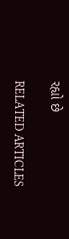રહ્યો છે

RELATED ARTICLES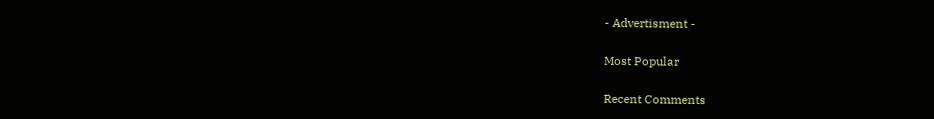- Advertisment -

Most Popular

Recent Comments